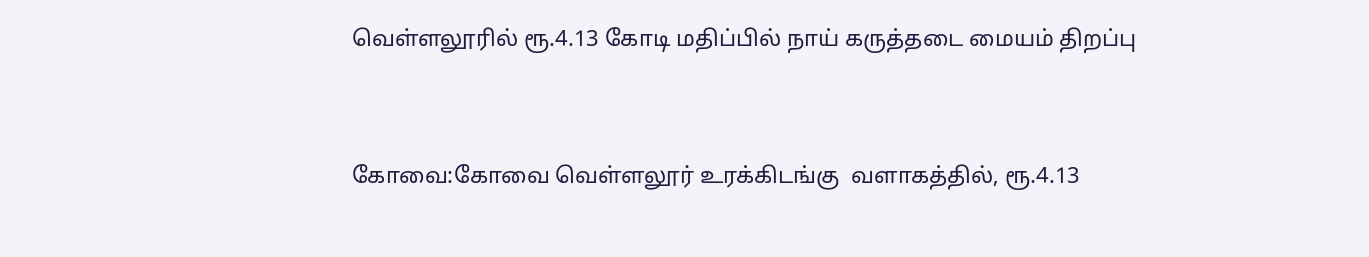வெள்ளலூரில் ரூ.4.13 கோடி மதிப்பில் நாய் கருத்தடை மையம் திறப்பு


கோவை:கோவை வெள்ளலூர் உரக்கிடங்கு  வளாகத்தில், ரூ.4.13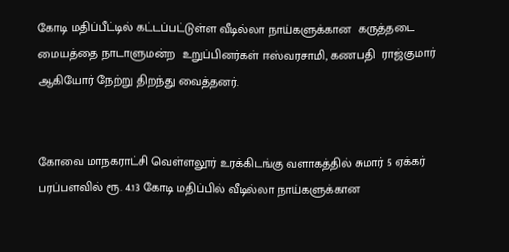கோடி மதிப்பீட்டில் கட்டப்பட்டுள்ள வீடில்லா நாய்களுக்கான  கருத்தடை மையத்தை நாடாளுமன்ற  உறுப்பினர்கள் ஈஸ்வரசாமி, கணபதி  ராஜ்குமார் ஆகியோர் நேற்று திறந்து வைத்தனர்.


கோவை மாநகராட்சி வெள்ளலூர் உரக்கிடங்கு வளாகத்தில் சுமார் 5 ஏக்கர்  பரப்பளவில் ரூ. 4.13 கோடி மதிப்பில் வீடில்லா நாய்களுக்கான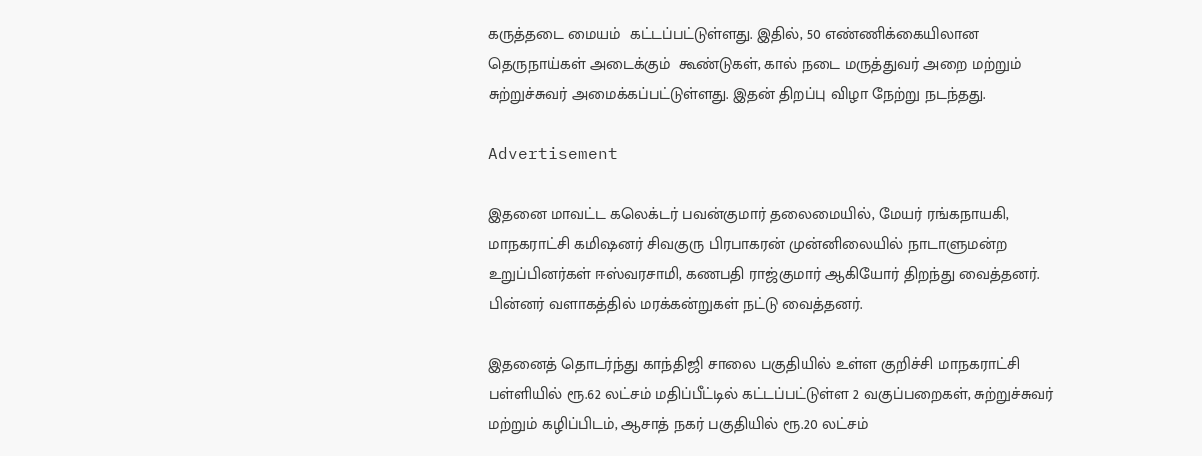கருத்தடை மையம்  கட்டப்பட்டுள்ளது. இதில், 50 எண்ணிக்கையிலான தெருநாய்கள் அடைக்கும்  கூண்டுகள், கால் நடை மருத்துவர் அறை மற்றும் சுற்றுச்சுவர் அமைக்கப்பட்டுள்ளது. இதன் திறப்பு விழா நேற்று நடந்தது.

Advertisement

இதனை மாவட்ட கலெக்டர் பவன்குமார் தலைமையில், மேயர் ரங்கநாயகி,  மாநகராட்சி கமிஷனர் சிவகுரு பிரபாகரன் முன்னிலையில் நாடாளுமன்ற  உறுப்பினர்கள் ஈஸ்வரசாமி, கணபதி ராஜ்குமார் ஆகியோர் திறந்து வைத்தனர். பின்னர் வளாகத்தில் மரக்கன்றுகள் நட்டு வைத்தனர்.

இதனைத் தொடர்ந்து காந்திஜி சாலை பகுதியில் உள்ள குறிச்சி மாநகராட்சி  பள்ளியில் ரூ.62 லட்சம் மதிப்பீட்டில் கட்டப்பட்டுள்ள 2 வகுப்பறைகள், சுற்றுச்சுவர்  மற்றும் கழிப்பிடம், ஆசாத் நகர் பகுதியில் ரூ.20 லட்சம்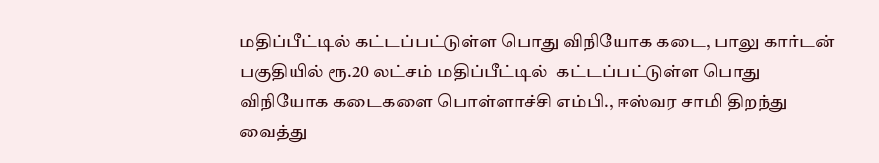மதிப்பீட்டில் கட்டப்பட்டுள்ள பொது விநியோக கடை, பாலு கார்டன் பகுதியில் ரூ.20 லட்சம் மதிப்பீட்டில்  கட்டப்பட்டுள்ள பொது விநியோக கடைகளை பொள்ளாச்சி எம்பி., ஈஸ்வர சாமி திறந்து வைத்து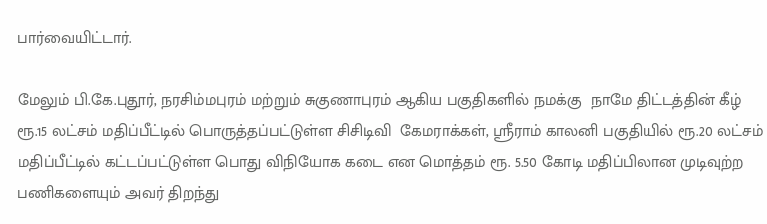பார்வையிட்டார்.

மேலும் பி.கே.புதூர், நரசிம்மபுரம் மற்றும் சுகுணாபுரம் ஆகிய பகுதிகளில் நமக்கு  நாமே திட்டத்தின் கீழ் ரூ.15 லட்சம் மதிப்பீட்டில் பொருத்தப்பட்டுள்ள சிசிடிவி  கேமராக்கள், ஸ்ரீராம் காலனி பகுதியில் ரூ.20 லட்சம் மதிப்பீட்டில் கட்டப்பட்டுள்ள பொது விநியோக கடை என மொத்தம் ரூ. 5.50 கோடி மதிப்பிலான முடிவுற்ற  பணிகளையும் அவர் திறந்து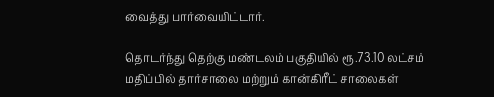வைத்து பார்வையிட்டார்.

தொடர்ந்து தெற்கு மண்டலம் பகுதியில் ரூ.73.10 லட்சம் மதிப்பில் தார்சாலை மற்றும் கான்கிரீட் சாலைகள்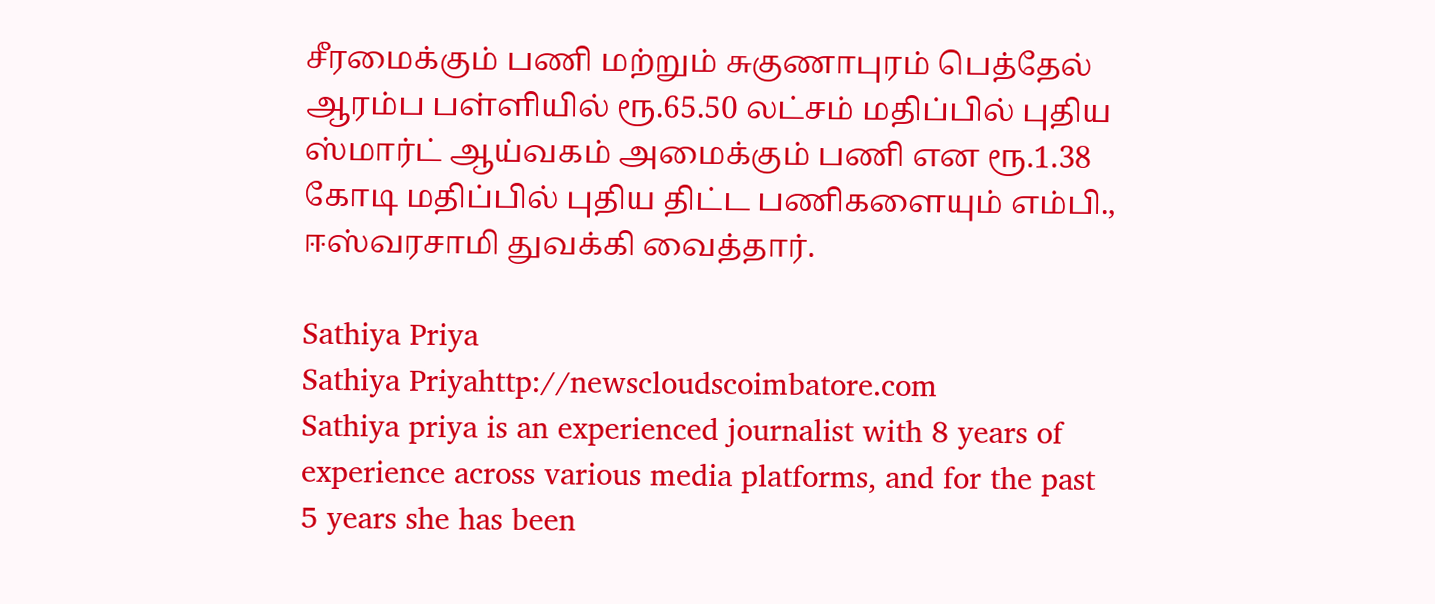சீரமைக்கும் பணி மற்றும் சுகுணாபுரம் பெத்தேல் ஆரம்ப பள்ளியில் ரூ.65.50 லட்சம் மதிப்பில் புதிய ஸ்மார்ட் ஆய்வகம் அமைக்கும் பணி என ரூ.1.38 கோடி மதிப்பில் புதிய திட்ட பணிகளையும் எம்பி., ஈஸ்வரசாமி துவக்கி வைத்தார்.

Sathiya Priya
Sathiya Priyahttp://newscloudscoimbatore.com
Sathiya priya is an experienced journalist with 8 years of experience across various media platforms, and for the past 5 years she has been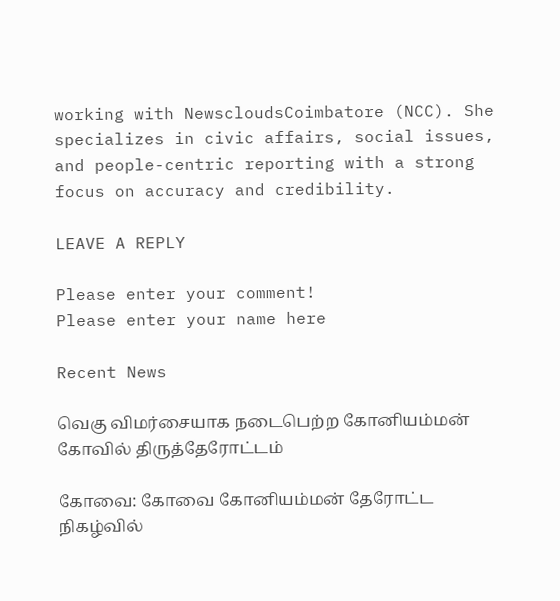working with NewscloudsCoimbatore (NCC). She specializes in civic affairs, social issues, and people-centric reporting with a strong focus on accuracy and credibility.

LEAVE A REPLY

Please enter your comment!
Please enter your name here

Recent News

வெகு விமர்சையாக நடைபெற்ற கோனியம்மன் கோவில் திருத்தேரோட்டம்

கோவை: கோவை கோனியம்மன் தேரோட்ட நிகழ்வில்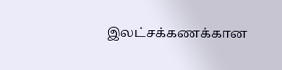இலட்சக்கணக்கான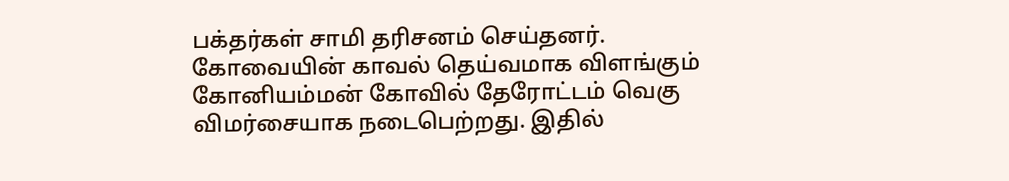பக்தர்கள் சாமி தரிசனம் செய்தனர். கோவையின் காவல் தெய்வமாக விளங்கும் கோனியம்மன் கோவில் தேரோட்டம் வெகு விமர்சையாக நடைபெற்றது. இதில்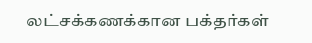லட்சக்கணக்கான பக்தர்கள்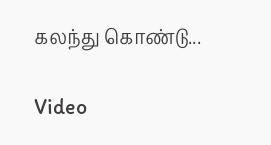கலந்து கொண்டு...

Video